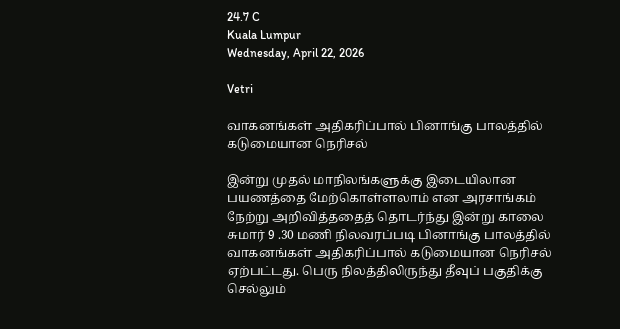24.7 C
Kuala Lumpur
Wednesday, April 22, 2026

Vetri

வாகனங்கள் அதிகரிப்பால் பினாங்கு பாலத்தில் கடுமையான நெரிசல்

இன்று முதல் மாநிலங்களுக்கு இடையிலான பயணத்தை மேற்கொள்ளலாம் என அரசாங்கம் நேற்று அறிவித்ததைத் தொடர்ந்து இன்று காலை சுமார் 9 .30 மணி நிலவரப்படி பினாங்கு பாலத்தில் வாகனங்கள் அதிகரிப்பால் கடுமையான நெரிசல் ஏற்பட்டது. பெரு நிலத்திலிருந்து தீவுப் பகுதிக்கு செல்லும்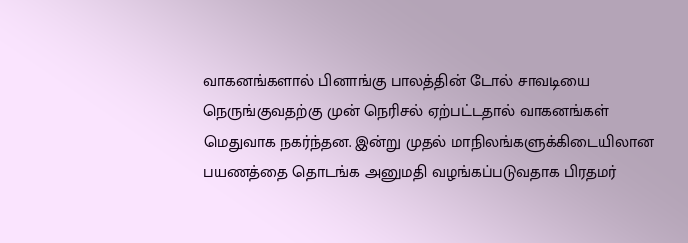வாகனங்களால் பினாங்கு பாலத்தின் டோல் சாவடியை நெருங்குவதற்கு முன் நெரிசல் ஏற்பட்டதால் வாகனங்கள் மெதுவாக நகர்ந்தன. இன்று முதல் மாநிலங்களுக்கிடையிலான பயணத்தை தொடங்க அனுமதி வழங்கப்படுவதாக பிரதமர்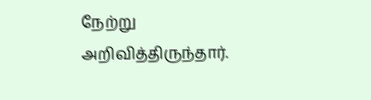நேற்று அறிவித்திருந்தார்.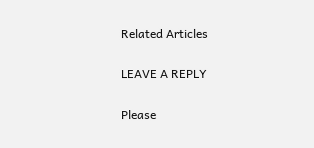Related Articles

LEAVE A REPLY

Please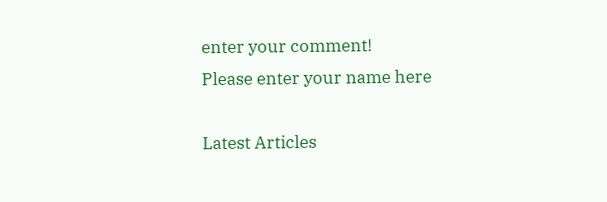enter your comment!
Please enter your name here

Latest Articles